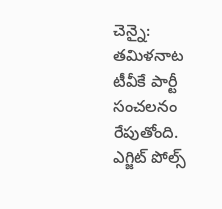చెన్నై: తమిళనాట టీవీకే పార్టీ సంచలనం రేపుతోంది. ఎగ్జిట్ పోల్స్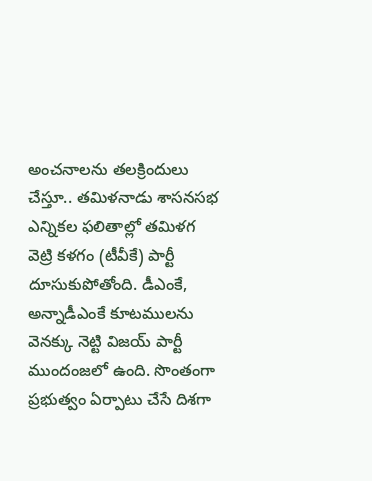అంచనాలను తలక్రిందులు చేస్తూ.. తమిళనాడు శాసనసభ ఎన్నికల ఫలితాల్లో తమిళగ వెట్రి కళగం (టీవీకే) పార్టీ దూసుకుపోతోంది. డీఎంకే, అన్నాడీఎంకే కూటములను వెనక్కు నెట్టి విజయ్ పార్టీ ముందంజలో ఉంది. సొంతంగా ప్రభుత్వం ఏర్పాటు చేసే దిశగా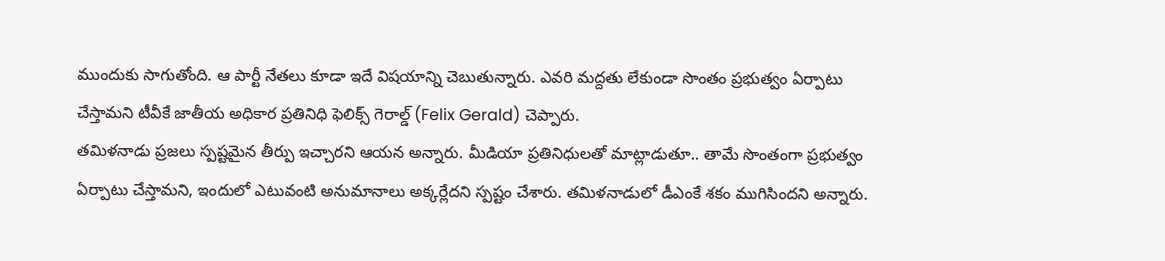ముందుకు సాగుతోంది. ఆ పార్టీ నేతలు కూడా ఇదే విషయాన్ని చెబుతున్నారు. ఎవరి మద్దతు లేకుండా సొంతం ప్రభుత్వం ఏర్పాటు చేస్తామని టీవీకే జాతీయ అధికార ప్రతినిధి ఫెలిక్స్ గెరాల్డ్ (Felix Gerald) చెప్పారు.
తమిళనాడు ప్రజలు స్పష్టమైన తీర్పు ఇచ్చారని ఆయన అన్నారు. మీడియా ప్రతినిధులతో మాట్లాడుతూ.. తామే సొంతంగా ప్రభుత్వం ఏర్పాటు చేస్తామని, ఇందులో ఎటువంటి అనుమానాలు అక్కర్లేదని స్పష్టం చేశారు. తమిళనాడులో డీఎంకే శకం ముగిసిందని అన్నారు.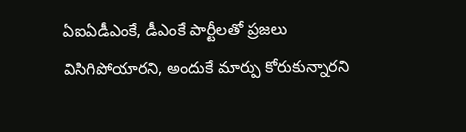ఏఐఏడీఎంకే, డీఎంకే పార్టీలతో ప్రజలు విసిగిపోయారని, అందుకే మార్పు కోరుకున్నారని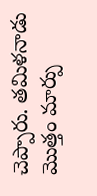చెప్పారు. తమిళనాడు మొత్తం మార్పు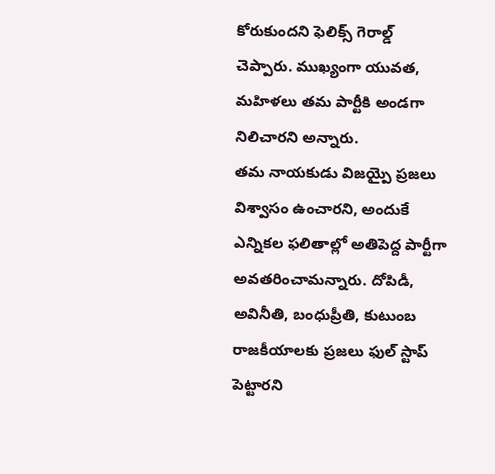కోరుకుందని ఫెలిక్స్ గెరాల్డ్ చెప్పారు. ముఖ్యంగా యువత, మహిళలు తమ పార్టీకి అండగా నిలిచారని అన్నారు.
తమ నాయకుడు విజయ్పై ప్రజలు విశ్వాసం ఉంచారని, అందుకే ఎన్నికల ఫలితాల్లో అతిపెద్ద పార్టీగా అవతరించామన్నారు. దోపిడీ, అవినీతి, బంధుప్రీతి, కుటుంబ రాజకీయాలకు ప్రజలు ఫుల్ స్టాప్ పెట్టారని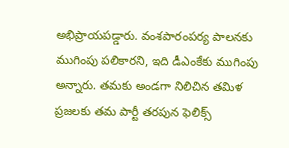అభిప్రాయపడ్డారు. వంశపారంపర్య పాలనకు ముగింపు పలికారని, ఇది డీఎంకేకు ముగింపు అన్నారు. తమకు అండగా నిలిచిన తమిళ ప్రజలకు తమ పార్టీ తరపున ఫెలిక్స్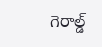గెరాల్డ్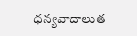ధన్యవాదాలుత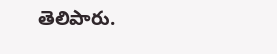తెలిపారు.